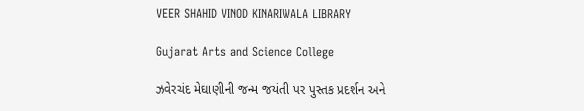VEER SHAHID VINOD KINARIWALA LIBRARY

Gujarat Arts and Science College

ઝવેરચંદ મેઘાણીની જન્મ જયંતી પર પુસ્તક પ્રદર્શન અને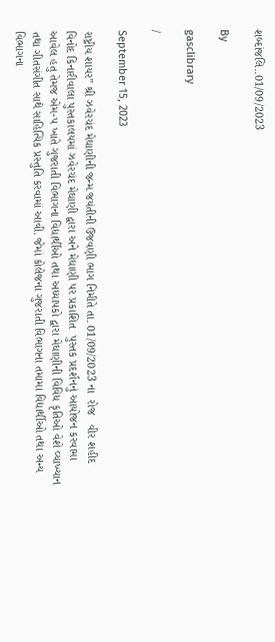શબ્દાંજલિ..01/09/2023

By

gasclibrary

/

September 15, 2023

રાષ્ટ્રીય શાયર” શ્રી ઝવેરચંદ મેઘાણીની જન્મ જયંતીની ઉજવણી ભાગ નિમીતે તા. 01/09/2023 ના  રોજ   વીર શહીદ વિનોદ કિનારીવાલા પુસ્તકાલયમાં ઝવેરચંદ મેઘાણી દ્વારા અને મેઘાણી પર પ્રકાશિત  પુસ્તક પ્રદર્શનનું આયોજન કરવામા આવેલ હતુ તેમજ એમ-૫ ખાતે ગુજરાતી વિભાગના વિદ્યાર્થીઓ તથા અધ્યાપકો દ્વારા મેઘાણીની વિવિધ કૃતિઓ વેશે વ્યાખ્યાન તથા ગીતસંગીત સાથે સાહિત્યિક પ્રસ્તુતિ કરવામાં આવી. જેમાં કોલેજના ગુજરાતી વિભાગના તમામા વિદ્યાર્થીઓ તથા અન્ય વિભાગના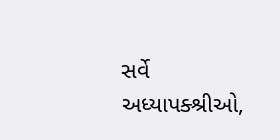સર્વે અધ્યાપક્શ્રીઓ,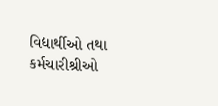વિદ્યાર્થીઓ તથા કર્મચારીશ્રીઓ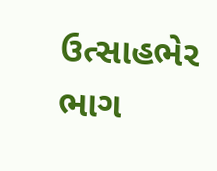ઉત્સાહભેર ભાગ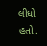લીધો હતો.